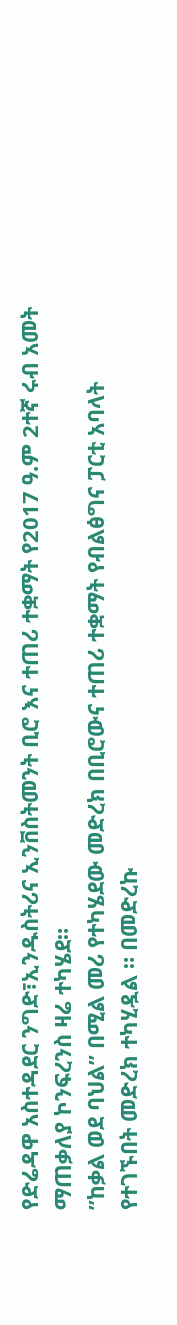የድሬዳዋ አስተዳደር ንግድ፣ኢንዱስትሪና ኢንቨስትመንት ቢሮ እና ተጠሪ ተቋማት የ2017 ዓ.ም 2ተኛ ሩብ አመት ማጠቃለያ ኮንፍረንስ ዛሬ ተካሄደ።
”ከቃል ወደ ባህል” በሚል መሪ የተካሄደው መድረክ በቢሮውና ተጠሪ ተቋማት የብልፅግና ፓርቲ አባላት የተገኙበት መድረክ ተካሂዷል ። በመድረኩ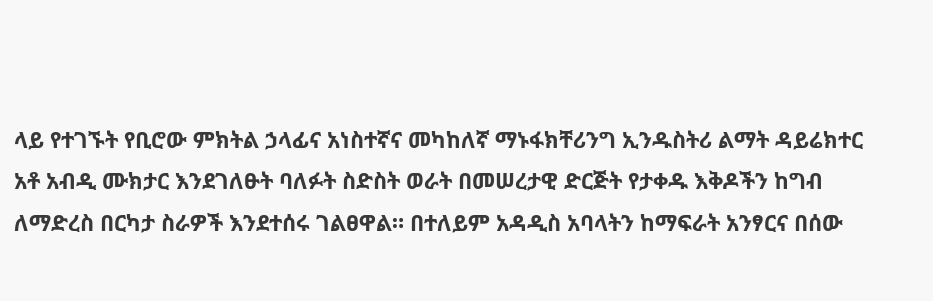ላይ የተገኙት የቢሮው ምክትል ኃላፊና አነስተኛና መካከለኛ ማኑፋክቸሪንግ ኢንዱስትሪ ልማት ዳይሬክተር አቶ አብዲ ሙክታር እንደገለፁት ባለፉት ስድስት ወራት በመሠረታዊ ድርጅት የታቀዱ እቅዶችን ከግብ ለማድረስ በርካታ ስራዎች እንደተሰሩ ገልፀዋል። በተለይም አዳዲስ አባላትን ከማፍራት አንፃርና በሰው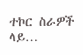ተኮር ስራዎች ላይ…